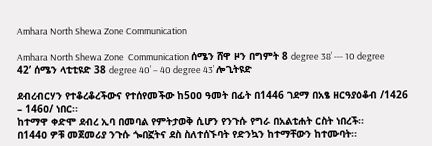Amhara North Shewa Zone Communication

Amhara North Shewa Zone  Communication ሰሜን ሸዋ ዞን በግምት 8 degree 38’ --- 10 degree 42’ ሰሜን ላቲቲዩድ 38 degree 40’ – 40 degree 43’ ሎጊትዩድ

ደብረብርሃን የተቆረቆረችውና የተሰየመችው ከ5ዐዐ ዓመት በፊት በ1446 ገደማ በአፄ ዘርዓያዕቆብ /1426 – 146ዐ/ ነበር፡፡
ከተማዋ ቀድሞ ደብረ ኢባ በመባል የምትታወቅ ሲሆን የንጉሱ የግራ በአልቲሐት ርስት ነበረች፡፡
በ144ዐ ዎቹ መጀመሪያ ንጉሱ ጐበኟትና ደስ ስለተሰኙባት የድንኳን ከተማቸውን ከተሙባት፡፡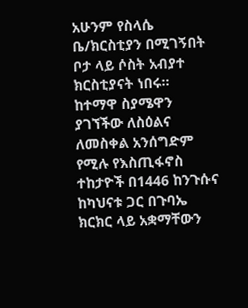አሁንም የስላሴ ቤ/ክርስቲያን በሚገኝበት ቦታ ላይ ሶስት አብያተ ክርስቲያናት ነበሩ፡፡
ከተማዋ ስያሜዋን ያገኘችው ለስዕልና ለመስቀል አንሰግድም የሚሉ የእስጢፋኖስ ተከታዮች በ1446 ከንጉሱና ከካህናቱ ጋር በጉባኤ ክርክር ላይ አቋማቸውን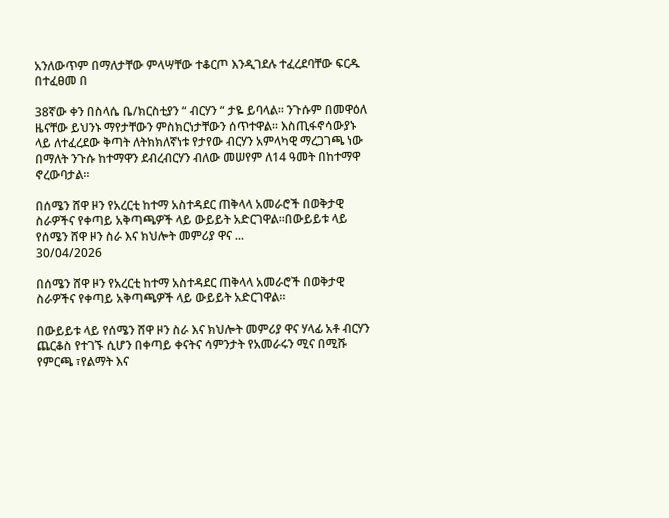አንለውጥም በማለታቸው ምላሣቸው ተቆርጦ እንዲገደሉ ተፈረደባቸው ፍርዱ በተፈፀመ በ

38ኛው ቀን በስላሴ ቤ/ክርስቲያን “ ብርሃን “ ታዬ ይባላል፡፡ ንጉሱም በመዋዕለ ዜናቸው ይህንኑ ማየታቸውን ምስክርነታቸውን ሰጥተዋል፡፡ እስጢፋኖሳውያኑ ላይ ለተፈረደው ቅጣት ለትክክለኛነቱ የታየው ብርሃን አምላካዊ ማረጋገጫ ነው በማለት ንጉሱ ከተማዋን ደብረብርሃን ብለው መሠየም ለ14 ዓመት በከተማዋ ኖረውባታል፡፡

በሰሜን ሸዋ ዞን የአረርቲ ከተማ አስተዳደር ጠቅላላ አመራሮች በወቅታዊ ስራዎችና የቀጣይ አቅጣጫዎች ላይ ውይይት አድርገዋል።በውይይቱ ላይ የሰሜን ሸዋ ዞን ስራ እና ክህሎት መምሪያ ዋና ...
30/04/2026

በሰሜን ሸዋ ዞን የአረርቲ ከተማ አስተዳደር ጠቅላላ አመራሮች በወቅታዊ ስራዎችና የቀጣይ አቅጣጫዎች ላይ ውይይት አድርገዋል።

በውይይቱ ላይ የሰሜን ሸዋ ዞን ስራ እና ክህሎት መምሪያ ዋና ሃላፊ አቶ ብርሃን ጨርቆስ የተገኙ ሲሆን በቀጣይ ቀናትና ሳምንታት የአመራሩን ሚና በሚሹ የምርጫ ፣የልማት እና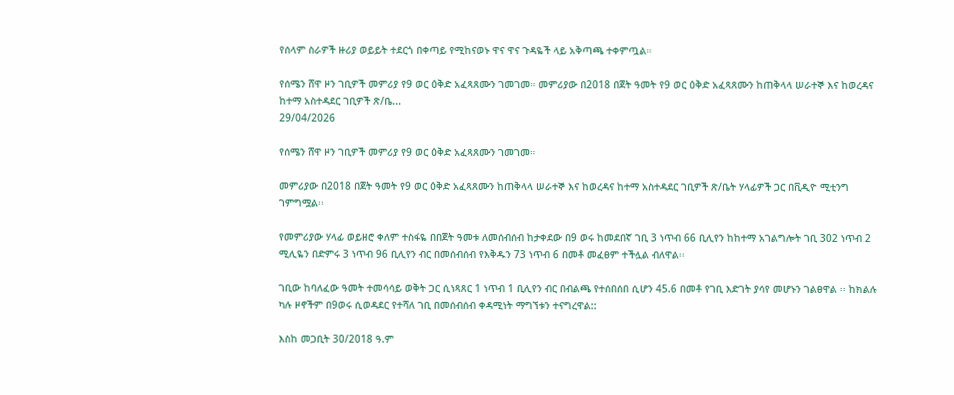የሰላም ስራዎች ዙሪያ ወይይት ተደርጎ በቀጣይ የሚከናወኑ ዋና ዋና ጉዳዬች ላይ አቅጣጫ ተቀምጧል።

የሰሜን ሸዋ ዞን ገቢዎች መምሪያ የ9 ወር ዕቅድ አፈጻጸሙን ገመገመ። መምሪያው በ2018 በጀት ዓመት የ9 ወር ዕቅድ አፈጻጸሙን ከጠቅላላ ሠራተኞ እና ከወረዳና ከተማ አስተዳደር ገቢዎች ጽ/ቤ...
29/04/2026

የሰሜን ሸዋ ዞን ገቢዎች መምሪያ የ9 ወር ዕቅድ አፈጻጸሙን ገመገመ።

መምሪያው በ2018 በጀት ዓመት የ9 ወር ዕቅድ አፈጻጸሙን ከጠቅላላ ሠራተኞ እና ከወረዳና ከተማ አስተዳደር ገቢዎች ጽ/ቤት ሃላፊዎች ጋር በቪዲዮ ሚቲንግ ገምግሟል፡፡

የመምሪያው ሃላፊ ወይዘሮ ቀለም ተስፋዬ በበጀት ዓመቱ ለመሰብሰብ ከታቀደው በ9 ወሩ ከመደበኛ ገቢ 3 ነጥብ 66 ቢሊየን ከከተማ አገልግሎት ገቢ 302 ነጥብ 2 ሚሊዬን በድምሩ 3 ነጥብ 96 ቢሊየን ብር በመሰብሰብ የእቅዱን 73 ነጥብ 6 በመቶ መፈፀም ተችሏል ብለዋል፡፡

ገቢው ከባለፈው ዓመት ተመሳሳይ ወቅት ጋር ሲነጻጸር 1 ነጥብ 1 ቢሊየን ብር በብልጫ የተሰበሰበ ሲሆን 45.6 በመቶ የገቢ እድገት ያሳየ መሆኑን ገልፀዋል ፡፡ ከክልሉ ካሉ ዞኖችም በ9ወሩ ሲወዳደር የተሻለ ገቢ በመሰብሰብ ቀዳሚነት ማግኘቱን ተናግረዋል::

እስከ መጋቢት 30/2018 ዓ.ም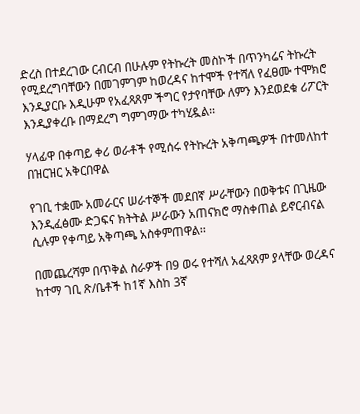ድረስ በተደረገው ርብርብ በሁሉም የትኩረት መስኮች በጥንካሬና ትኩረት የሚደረግባቸውን በመገምገም ከወረዳና ከተሞች የተሻለ የፈፀሙ ተሞክሮ እንዲያርቡ እዲሁም የአፈጻጸም ችግር የታየባቸው ለምን እንደወደቁ ሪፖርት እንዲያቀረቡ በማደረግ ግምገማው ተካሂዷል፡፡

ሃላፊዋ በቀጣይ ቀሪ ወራቶች የሚሰሩ የትኩረት አቅጣጫዎች በተመለከተ በዝርዝር አቅርበዋል

የገቢ ተቋሙ አመራርና ሠራተኞች መደበኛ ሥራቸውን በወቅቱና በጊዜው እንዲፈፅሙ ድጋፍና ክትትል ሥራውን አጠናክሮ ማስቀጠል ይኖርብናል ሲሉም የቀጣይ አቅጣጫ አስቀምጠዋል፡፡

በመጨረሻም በጥቅል ስራዎች በ9 ወሩ የተሻለ አፈጻጸም ያላቸው ወረዳና ከተማ ገቢ ጽ/ቤቶች ከ1ኛ እስከ 3ኛ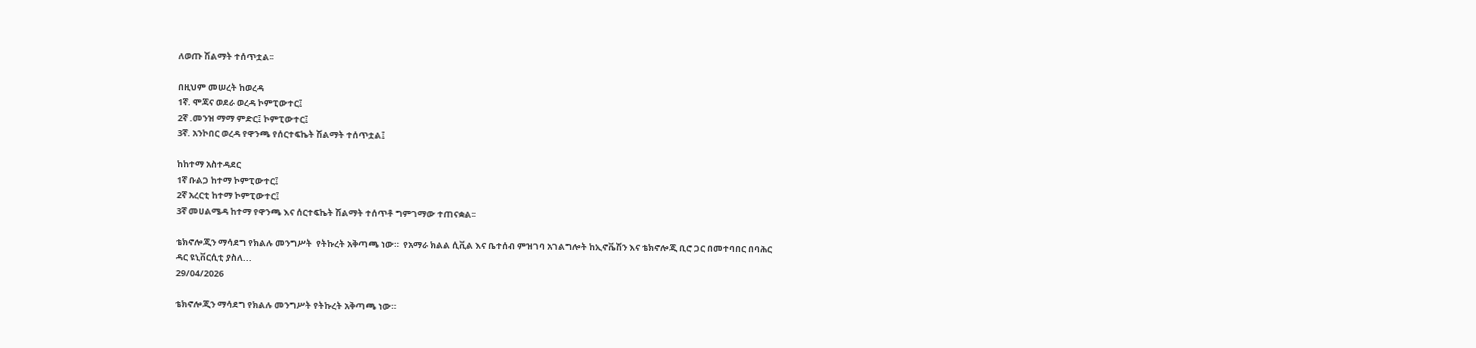ለወጡ ሽልማት ተሰጥቷል፡፡

በዚህም መሠረት ከወረዳ
1ኛ. ሞጃና ወደራ ወረዳ ኮምፒውተር፤
2ኛ .መንዝ ማማ ምድር፤ ኮምፒውተር፤
3ኛ. አንኮበር ወረዳ የዋንጫ የሰርተፍኬት ሽልማት ተሰጥቷል፤

ከከተማ አስተዳደር
1ኛ ቡልጋ ከተማ ኮምፒውተር፤
2ኛ አረርቲ ከተማ ኮምፒውተር፤
3ኛ መሀልሜዳ ከተማ የዋንጫ እና ሰርተፍኬት ሽልማት ተሰጥቶ ግምገማው ተጠናቋል፡፡

ቴክኖሎጂን ማሳደግ የክልሉ መንግሥት  የትኩረት አቅጣጫ ነው።  የአማራ ክልል ሲቪል እና ቤተሰብ ምዝገባ አገልግሎት ከኢኖቬሽን እና ቴክኖሎጂ ቢሮ ጋር በመተባበር በባሕር ዳር ዩኒቨርሲቲ ያስለ...
29/04/2026

ቴክኖሎጂን ማሳደግ የክልሉ መንግሥት የትኩረት አቅጣጫ ነው።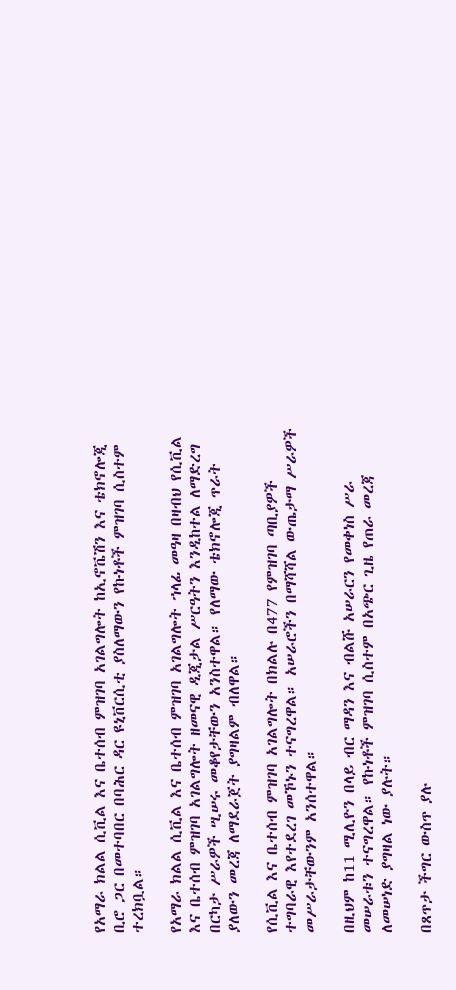የአማራ ክልል ሲቪል እና ቤተሰብ ምዝገባ አገልግሎት ከኢኖቬሽን እና ቴክኖሎጂ ቢሮ ጋር በመተባበር በባሕር ዳር ዩኒቨርሲቲ ያስለማውን የኩነቶች ምዝገባ ሲስተም ተረክቧል።

የአማራ ክልል ሲቪል እና ቤተሰብ ምዝገባ አገልግሎት ኀላፊ መዓዛ በዛብህ የሲቪል እና ቤተሰብ ምዝገባ አገልግሎት ዘመናዊ ዲጂታል ሥርዓትን እንዲከተል ለማድረግ በርካታ ሥራዎች ሢሠሩ መቆየታቸውን አንስተዋል። የለማው ቴክኖሎጂ ጥራት ያለውን መረጃ ለማደራጀት ያግዛልም ብለዋል።

የሲቪል እና ቤተሰብ ምዝገባ አገልግሎት በክልሉ በ477 የምዝገባ ጣቢያዎች ተግባራዊ እየተደረገ መኾኑን ተናግረዋል። አሠራሮችን በማሻሻል ውጤታማ ሥራዎች መሥራታቸውንም አንሰተዋል።

በዚህም ከ11 ሚሊዮን በላይ ብር ማዳን እና ብልሹ አሠራርን የመቀነስ ሥራ መሠራቱን ተናግረዋል። የኩነቶች ምዝገባ ሲስተም በአጭር ጊዜ የጠራ መረጃ ለመሠነድ ያግዛል ነው ያሉት።

በጸጥታ ችግር ውስጥ ያሉ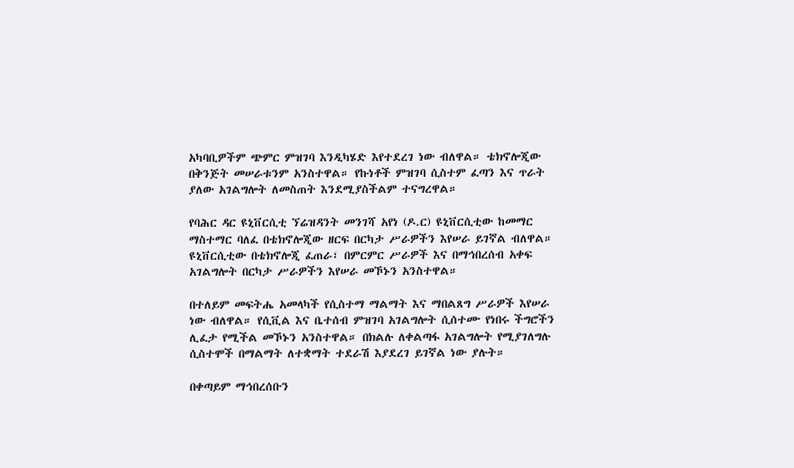አካባቢዎችም ጭምር ምዝገባ እንዲካሄድ እየተደረገ ነው ብለዋል። ቴክኖሎጂው በቅንጅት መሠራቱንም አንስተዋል። የኩነቶች ምዝገባ ሲስተም ፈጣን እና ጥራት ያለው አገልግሎት ለመስጠት እንደሚያስችልም ተናግረዋል።

የባሕር ዳር ዩኒቨርሲቲ ኘሬዝዳንት መንገሻ አየነ (ዶ.ር) ዩኒቨርሲቲው ከመማር ማስተማር ባለፈ በቴክኖሎጂው ዘርፍ በርካታ ሥራዎችን እየሠራ ይገኛል ብለዋል። ዩኒቨርሲቲው በቴክኖሎጂ ፈጠራ፣ በምርምር ሥራዎች እና በማኅበረሰብ አቀፍ አገልግሎት በርካታ ሥራዎችን እየሠራ መኾኑን አንስተዋል።

በተለይም መፍትሔ አመላካች የሲስተማ ማልማት እና ማበልጸግ ሥራዎች እየሠራ ነው ብለዋል። የሲቪል እና ቤተሰብ ምዝገባ አገልግሎት ሲሰተሙ የነበሩ ችግሮችን ሊፈታ የሚችል መኾኑን አንስተዋል። በክልሉ ለቀልጣፋ አገልግሎት የሚያገለግሉ ሲስተሞች በማልማት ለተቋማት ተደራሽ እያደረገ ይገኛል ነው ያሉት።

በቀጣይም ማኅበረሰቡን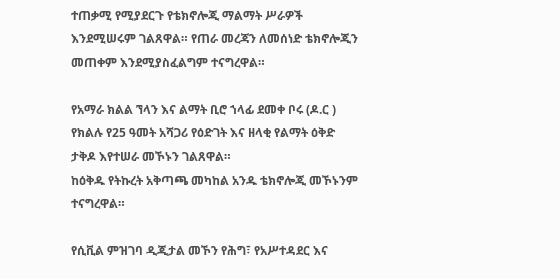ተጠቃሚ የሚያደርጉ የቴክኖሎጂ ማልማት ሥራዎች እንደሚሠሩም ገልጸዋል። የጠራ መረጃን ለመሰነድ ቴክኖሎጂን መጠቀም እንደሚያስፈልግም ተናግረዋል።

የአማራ ክልል ኘላን እና ልማት ቢሮ ኀላፊ ደመቀ ቦሩ (ዶ.ር ) የክልሉ የ25 ዓመት አሻጋሪ የዕድገት እና ዘላቂ የልማት ዕቅድ ታቅዶ እየተሠራ መኾኑን ገልጸዋል።
ከዕቅዱ የትኩረት አቅጣጫ መካከል አንዱ ቴክኖሎጂ መኾኑንም ተናግረዋል።

የሲቪል ምዝገባ ዲጂታል መኾን የሕግ፣ የአሥተዳደር እና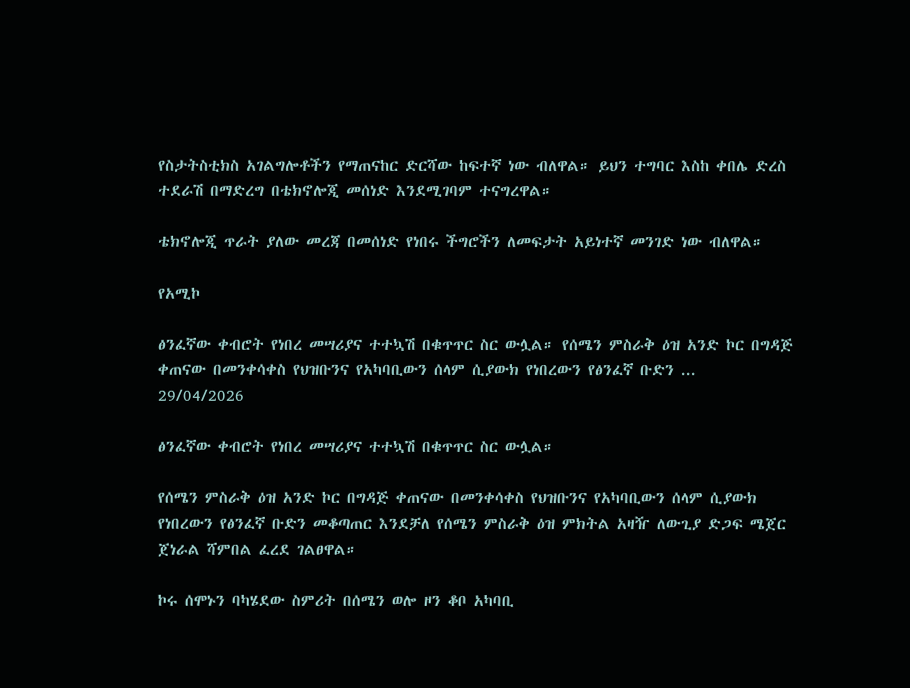የስታትስቲክስ አገልግሎቶችን የማጠናከር ድርሻው ከፍተኛ ነው ብለዋል። ይህን ተግባር እስከ ቀበሌ ድረስ ተደራሽ በማድረግ በቴክኖሎጂ መሰነድ እንደሚገባም ተናግረዋል።

ቴክኖሎጂ ጥራት ያለው መረጃ በመሰነድ የነበሩ ችግሮችን ለመፍታት አይነተኛ መንገድ ነው ብለዋል።

የአሚኮ

ፅንፈኛው ቀብሮት የነበረ መሣሪያና ተተኳሽ በቁጥጥር ስር ውሏል። የሰሜን ምስራቅ ዕዝ አንድ ኮር በግዳጅ ቀጠናው በመንቀሳቀስ የህዝቡንና የአካባቢውን ሰላም ሲያውክ የነበረውን የፅንፈኛ ቡድን ...
29/04/2026

ፅንፈኛው ቀብሮት የነበረ መሣሪያና ተተኳሽ በቁጥጥር ስር ውሏል።

የሰሜን ምስራቅ ዕዝ አንድ ኮር በግዳጅ ቀጠናው በመንቀሳቀስ የህዝቡንና የአካባቢውን ሰላም ሲያውክ የነበረውን የፅንፈኛ ቡድን መቆጣጠር እንደቻለ የሰሜን ምስራቅ ዕዝ ምክትል አዛዥ ለውጊያ ድጋፍ ሜጀር ጀነራል ሻምበል ፈረደ ገልፀዋል።

ኮሩ ሰሞኑን ባካሄደው ስምሪት በሰሜን ወሎ ዞን ቆቦ አካባቢ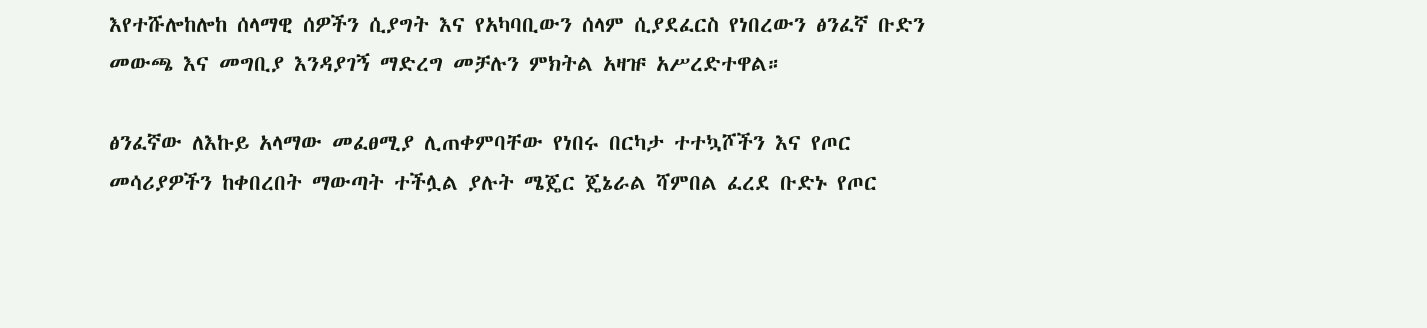እየተሹሎከሎከ ሰላማዊ ሰዎችን ሲያግት እና የአካባቢውን ሰላም ሲያደፈርስ የነበረውን ፅንፈኛ ቡድን መውጫ እና መግቢያ እንዳያገኝ ማድረግ መቻሉን ምክትል አዛዡ አሥረድተዋል።

ፅንፈኛው ለእኩይ አላማው መፈፀሚያ ሊጠቀምባቸው የነበሩ በርካታ ተተኳሾችን እና የጦር መሳሪያዎችን ከቀበረበት ማውጣት ተችሏል ያሉት ሜጄር ጄኔራል ሻምበል ፈረደ ቡድኑ የጦር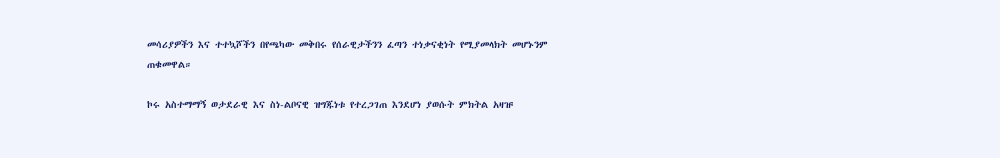መሳሪያዎችን እና ተተኳሾችን በየጫካው መቅበሩ የሰራዊታችንን ፈጣን ተነቃናቂነት የሚያመላክት መሆኑንም ጠቁመዋል።

ኮሩ አስተማማኝ ወታደራዊ እና ስነ-ልቦናዊ ዝግጁነቱ የተረጋገጠ እንደሆነ ያወሱት ምክትል አዛዡ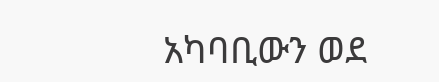አካባቢውን ወደ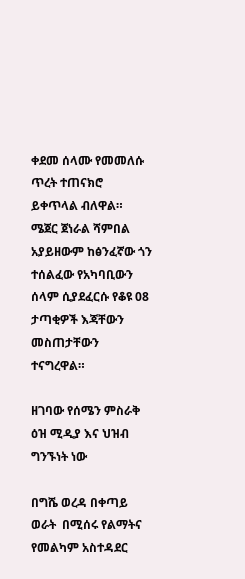ቀደመ ሰላሙ የመመለሱ ጥረት ተጠናክሮ ይቀጥላል ብለዋል። ሜጀር ጀነራል ሻምበል አያይዘውም ከፅንፈኛው ጎን ተሰልፈው የአካባቢውን ሰላም ሲያደፈርሱ የቆዩ 08 ታጣቂዎች እጃቸውን መስጠታቸውን ተናግረዋል።

ዘገባው የሰሜን ምስራቅ ዕዝ ሚዲያ እና ህዝብ ግንኙነት ነው

በግሼ ወረዳ በቀጣይ  ወራት  በሚሰሩ የልማትና የመልካም አስተዳደር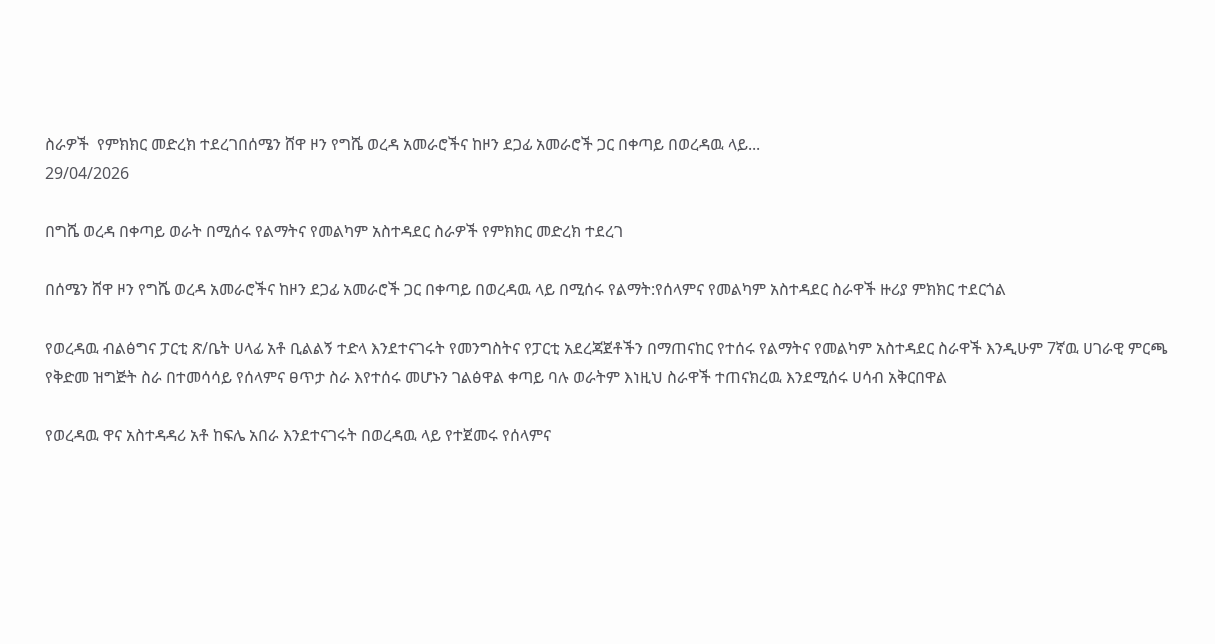ስራዎች  የምክክር መድረክ ተደረገበሰሜን ሸዋ ዞን የግሼ ወረዳ አመራሮችና ከዞን ደጋፊ አመራሮች ጋር በቀጣይ በወረዳዉ ላይ...
29/04/2026

በግሼ ወረዳ በቀጣይ ወራት በሚሰሩ የልማትና የመልካም አስተዳደር ስራዎች የምክክር መድረክ ተደረገ

በሰሜን ሸዋ ዞን የግሼ ወረዳ አመራሮችና ከዞን ደጋፊ አመራሮች ጋር በቀጣይ በወረዳዉ ላይ በሚሰሩ የልማት:የሰላምና የመልካም አስተዳደር ስራዋች ዙሪያ ምክክር ተደርጎል

የወረዳዉ ብልፅግና ፓርቲ ጽ/ቤት ሀላፊ አቶ ቢልልኝ ተድላ እንደተናገሩት የመንግስትና የፓርቲ አደረጃጀቶችን በማጠናከር የተሰሩ የልማትና የመልካም አስተዳደር ስራዋች እንዲሁም 7ኛዉ ሀገራዊ ምርጫ የቅድመ ዝግጅት ስራ በተመሳሳይ የሰላምና ፀጥታ ስራ እየተሰሩ መሆኑን ገልፅዋል ቀጣይ ባሉ ወራትም እነዚህ ስራዋች ተጠናክረዉ እንደሚሰሩ ሀሳብ አቅርበዋል

የወረዳዉ ዋና አስተዳዳሪ አቶ ከፍሌ አበራ እንደተናገሩት በወረዳዉ ላይ የተጀመሩ የሰላምና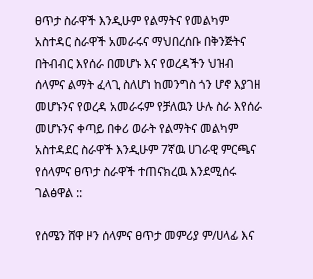ፀጥታ ስራዋች እንዲሁም የልማትና የመልካም አስተዳር ስራዋች አመራሩና ማህበረሰቡ በቅንጅትና በትብብር እየሰራ በመሆኑ እና የወረዳችን ህዝብ ሰላምና ልማት ፈላጊ ስለሆነ ከመንግስ ጎን ሆኖ እያገዘ መሆኑንና የወረዳ አመራሩም የቻለዉን ሁሉ ስራ እየሰራ መሆኑንና ቀጣይ በቀሪ ወራት የልማትና መልካም አስተዳደር ስራዋች እንዲሁም 7ኛዉ ሀገራዊ ምርጫና የሰላምና ፀጥታ ስራዋች ተጠናክረዉ እንደሚሰሩ ገልፅዋል ::

የሰሜን ሸዋ ዞን ሰላምና ፀጥታ መምሪያ ም/ሀላፊ እና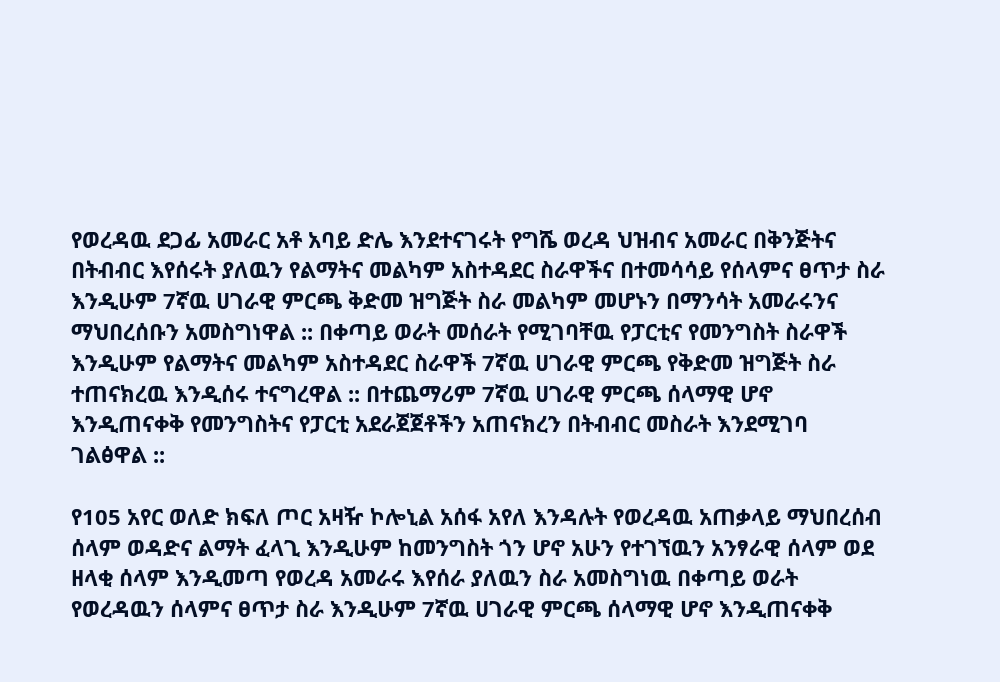የወረዳዉ ደጋፊ አመራር አቶ አባይ ድሌ እንደተናገሩት የግሼ ወረዳ ህዝብና አመራር በቅንጅትና በትብብር እየሰሩት ያለዉን የልማትና መልካም አስተዳደር ስራዋችና በተመሳሳይ የሰላምና ፀጥታ ስራ እንዲሁም 7ኛዉ ሀገራዊ ምርጫ ቅድመ ዝግጅት ስራ መልካም መሆኑን በማንሳት አመራሩንና ማህበረሰቡን አመስግነዋል :: በቀጣይ ወራት መሰራት የሚገባቸዉ የፓርቲና የመንግስት ስራዋች እንዲሁም የልማትና መልካም አስተዳደር ስራዋች 7ኛዉ ሀገራዊ ምርጫ የቅድመ ዝግጅት ስራ ተጠናክረዉ እንዲሰሩ ተናግረዋል :: በተጨማሪም 7ኛዉ ሀገራዊ ምርጫ ሰላማዊ ሆኖ እንዲጠናቀቅ የመንግስትና የፓርቲ አደራጀጀቶችን አጠናክረን በትብብር መስራት እንደሚገባ ገልፅዋል ::

የ105 አየር ወለድ ክፍለ ጦር አዛዥ ኮሎኒል አሰፋ አየለ እንዳሉት የወረዳዉ አጠቃላይ ማህበረሰብ ሰላም ወዳድና ልማት ፈላጊ እንዲሁም ከመንግስት ጎን ሆኖ አሁን የተገኘዉን አንፃራዊ ሰላም ወደ ዘላቂ ሰላም እንዲመጣ የወረዳ አመራሩ እየሰራ ያለዉን ስራ አመስግነዉ በቀጣይ ወራት የወረዳዉን ሰላምና ፀጥታ ስራ እንዲሁም 7ኛዉ ሀገራዊ ምርጫ ሰላማዊ ሆኖ እንዲጠናቀቅ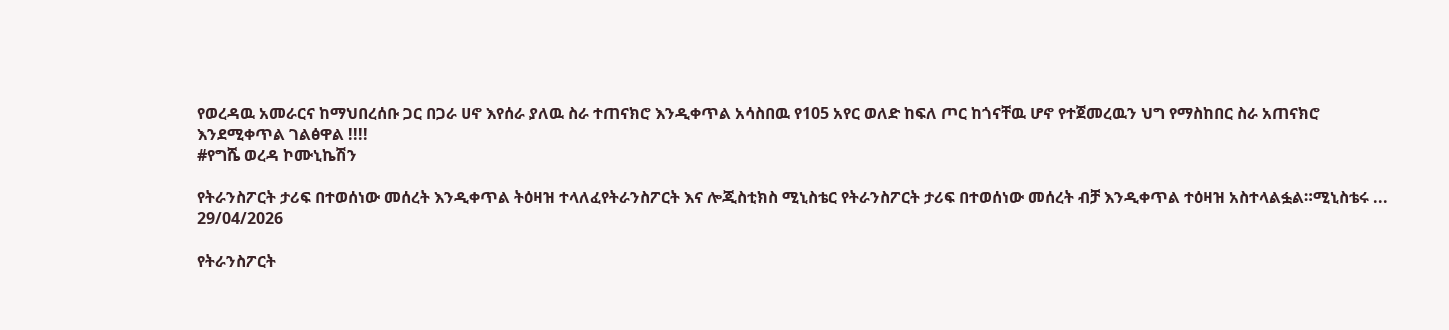የወረዳዉ አመራርና ከማህበረሰቡ ጋር በጋራ ሀኖ እየሰራ ያለዉ ስራ ተጠናክሮ እንዲቀጥል አሳስበዉ የ105 አየር ወለድ ከፍለ ጦር ከጎናቸዉ ሆኖ የተጀመረዉን ህግ የማስከበር ስራ አጠናክሮ እንደሚቀጥል ገልፅዋል !!!!
#የግሼ ወረዳ ኮሙኒኬሽን

የትራንስፖርት ታሪፍ በተወሰነው መሰረት እንዲቀጥል ትዕዛዝ ተላለፈየትራንስፖርት እና ሎጂስቲክስ ሚኒስቴር የትራንስፖርት ታሪፍ በተወሰነው መሰረት ብቻ እንዲቀጥል ተዕዛዝ አስተላልፏል።ሚኒስቴሩ ...
29/04/2026

የትራንስፖርት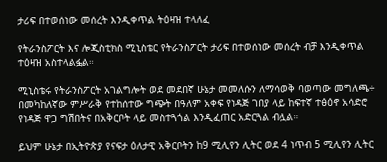ታሪፍ በተወሰነው መሰረት እንዲቀጥል ትዕዛዝ ተላለፈ

የትራንስፖርት እና ሎጂስቲክስ ሚኒስቴር የትራንስፖርት ታሪፍ በተወሰነው መሰረት ብቻ እንዲቀጥል ተዕዛዝ አስተላልፏል።

ሚኒስቴሩ የትራንስፖርት አገልግሎት ወደ መደበኛ ሁኔታ መመለሱን ለማሳወቅ ባወጣው መግለጫ÷ በመካከለኛው ምሥራቅ የተከሰተው ግጭት በዓለም አቀፍ የነዳጅ ገበያ ላይ ከፍተኛ ተፅዕኖ አሳድሮ የነዳጅ ዋጋ ግሽበትና በአቅርቦት ላይ መስተጓጎል እንዲፈጠር አድርጓል ብሏል።

ይህም ሁኔታ በኢትዮጵያ የናፍታ ዕለታዊ አቅርቦትን ከ9 ሚሊየን ሊትር ወደ 4 ነጥብ 5 ሚሊየን ሊትር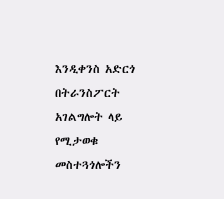እንዲቀንስ አድርጎ በትራንስፖርት አገልግሎት ላይ የሚታወቁ መስተጓጎሎችን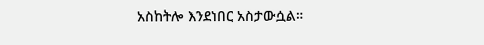አስከትሎ እንደነበር አስታውሷል።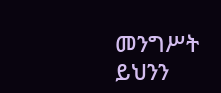መንግሥት ይህንን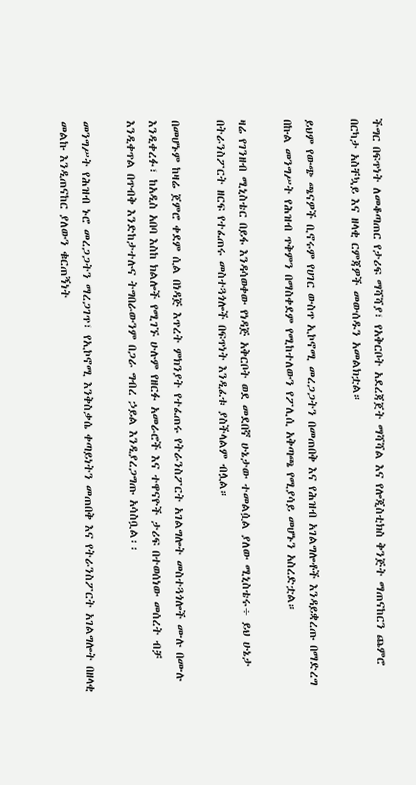ችግር በፍጥነት ለመቆጣጠር የታሪፍ ማሻሻያ፣ የአቅርቦት አደረጃጀት ማሻሻል እና የሎጂስቲክስ ቅንጅት ማጠናከርን ጨምሮ በርካታ አስቸኳይ እና ዘላቂ ርምጃዎች መውሰዱን አመልክቷል።

ይህም የውጭ ጫናዎች ቢኖሩም የሀገር ውስጥ ኢኮኖሚ መረጋጋትን በመጠበቅ እና የሕዝብ አገልግሎቶች እንዳይቋረጡ በማድረግ በኩል መንግሥት የሕዝብ ጥቅምን በማስቀደም የሚከተለውን የፖሊሲ አቅጣጫ የሚያሳይ መሆኑን አስረድቷል።

ዛሬ የገንዘብ ሚኒስቴር በይፋ እንዳሳወቀው የነዳጅ አቅርቦት ወደ መደበኛ ሁኔታው ተመልሷል ያለው ሚኒስቴሩ÷ ይህ ሁኔታ በትራንስፖርት ዘርፍ የተፈጠሩ መስተጓጎሎች በፍጥነት እንዲፈቱ ያስችላልም ብሏል።

በመሆኑም ከዛሬ ጀምሮ ቀደም ሲል በነዳጅ እጥረት ምክንያት የተፈጠሩ የትራንስፖርት አገልግሎት መስተጓጎሎች ሙሉ በሙሉ እንዲቀረፉ፣ ከአዲስ አበባ እስከ ክልሎች የሚገኙ ሁሉም የዘርፉ አመራሮች እና ተዋናዮች ታሪፍ በተወሰነው መሰረት ብቻ እንዲቀጥል በጥብቅ እንድከታተሉና ትግበራውንም በጋራ ግብረ ኃይል እንዲያረጋግጡ አሳስቧል፡፡

መንግሥት የሕዝብ ኑሮ መረጋጋትን ማረጋገጥ፣ የኢኮኖሚ እንቅስቃሴ ቀጣይነትን መጠበቅ እና የትራንስፖርት አገልግሎት በዘላቂ መልኩ እንዲጠናከር ያለውን ቁርጠኝነት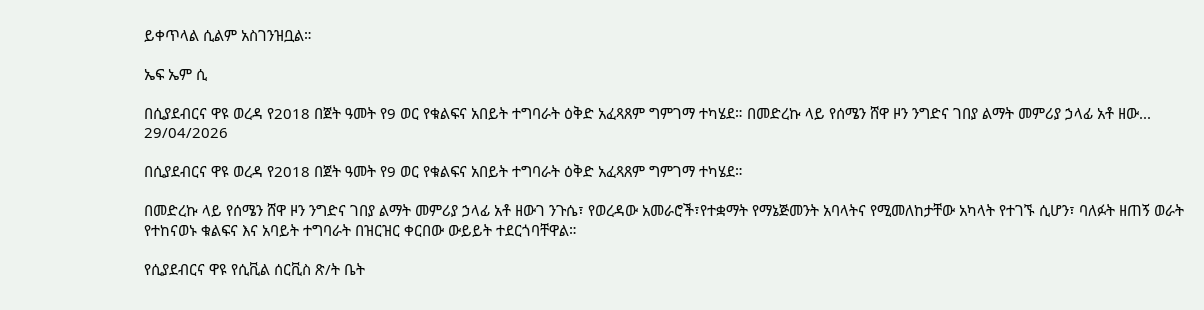ይቀጥላል ሲልም አስገንዝቧል።

ኤፍ ኤም ሲ

በሲያደብርና ዋዩ ወረዳ የ2018 በጀት ዓመት የ9 ወር የቁልፍና አበይት ተግባራት ዕቅድ አፈጻጸም ግምገማ ተካሄደ። በመድረኩ ላይ የሰሜን ሸዋ ዞን ንግድና ገበያ ልማት መምሪያ ኃላፊ አቶ ዘው...
29/04/2026

በሲያደብርና ዋዩ ወረዳ የ2018 በጀት ዓመት የ9 ወር የቁልፍና አበይት ተግባራት ዕቅድ አፈጻጸም ግምገማ ተካሄደ።

በመድረኩ ላይ የሰሜን ሸዋ ዞን ንግድና ገበያ ልማት መምሪያ ኃላፊ አቶ ዘውገ ንጉሴ፣ የወረዳው አመራሮች፣የተቋማት የማኔጅመንት አባላትና የሚመለከታቸው አካላት የተገኙ ሲሆን፣ ባለፉት ዘጠኝ ወራት የተከናወኑ ቁልፍና እና አባይት ተግባራት በዝርዝር ቀርበው ውይይት ተደርጎባቸዋል።

የሲያደብርና ዋዩ የሲቪል ሰርቪስ ጽ/ት ቤት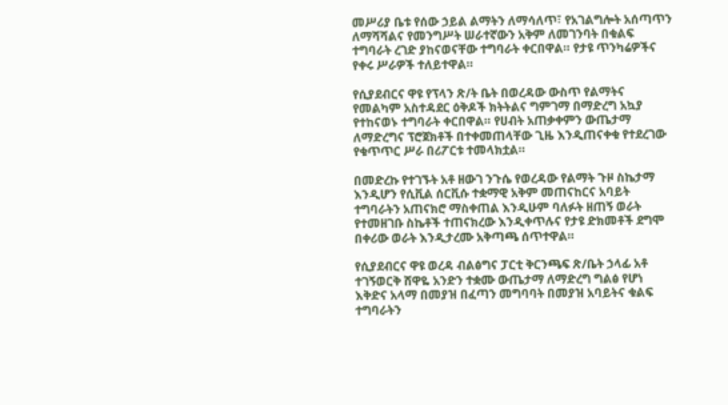መሥሪያ ቤቱ የሰው ኃይል ልማትን ለማሳለጥ፣ የአገልግሎት አሰጣጥን ለማሻሻልና የመንግሥት ሠራተኛውን አቅም ለመገንባት በቁልፍ ተግባራት ረገድ ያከናወናቸው ተግባራት ቀርበዋል። የታዩ ጥንካሬዎችና የቀሩ ሥራዎች ተለይተዋል።

የሲያደብርና ዋዩ የፕላን ጽ/ት ቤት በወረዳው ውስጥ የልማትና የመልካም አስተዳደር ዕቅዶች ክትትልና ግምገማ በማድረግ አኳያ የተከናወኑ ተግባራት ቀርበዋል። የሀብት አጠቃቀምን ውጤታማ ለማድረግና ፕሮጀክቶች በተቀመጠላቸው ጊዜ እንዲጠናቀቁ የተደረገው የቁጥጥር ሥራ በሪፖርቱ ተመላክቷል።

በመድረኩ የተገኙት አቶ ዘውገ ንጉሴ የወረዳው የልማት ጉዞ ስኬታማ እንዲሆን የሲቪል ሰርቪሱ ተቋማዊ አቅም መጠናከርና አባይት ተግባራትን አጠናክሮ ማስቀጠል እንዲሁም ባለፉት ዘጠኝ ወራት የተመዘገቡ ስኬቶች ተጠናክረው እንዲቀጥሉና የታዩ ድክመቶች ደግሞ በቀሪው ወራት እንዲታረሙ አቅጣጫ ሰጥተዋል።

የሲያደብርና ዋዩ ወረዳ ብልፅግና ፓርቲ ቅርንጫፍ ጽ/ቤት ኃላፊ አቶ ተገኝወርቅ ሸዋዬ አንድን ተቋሙ ውጤታማ ለማድረግ ግልፅ የሆነ እቅድና አላማ በመያዝ በፈጣን መግባባት በመያዝ አባይትና ቁልፍ ተግባራትን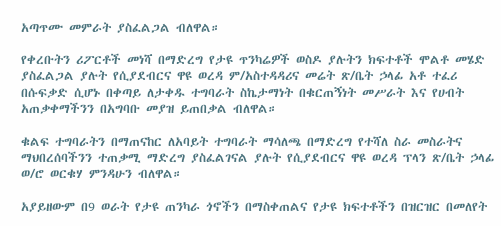አጣጥሙ መምራት ያስፈልጋል ብለዋል።

የቀረቡትን ሪፖርቶች መነሻ በማድረግ የታዩ ጥንካሬዎች ወስዶ ያሉትን ክፍተቶች ሞልቶ መሄድ ያስፈልጋል ያሉት የሲያደብርና ዋዩ ወረዳ ም/አስተዳዳሪና መሬት ጽ/ቤት ኃላፊ አቶ ተፈሪ በሱፍቃድ ሲሆኑ በቀጣይ ለታቀዱ ተግባራት ስኬታማነት በቁርጠኝነት መሥራት እና የሀብት አጠቃቀማችንን በአግባቡ መያዝ ይጠበቃል ብለዋል።

ቁልፍ ተግባራትን በማጠናከር ለአባይት ተግባራት ማሳለጫ በማድረግ የተሻለ ስራ መስራትና ማህበረሰባችንን ተጠቃሚ ማድረግ ያስፈልገናል ያሉት የሲያደብርና ዋዩ ወረዳ ፕላን ጽ/ቤት ኃላፊ ወ/ሮ ወርቁሃ ምንዳሁን ብለዋል።

አያይዘውም በ9 ወራት የታዩ ጠንካራ ጎኖችን በማስቀጠልና የታዩ ክፍተቶችን በዝርዝር በመለየት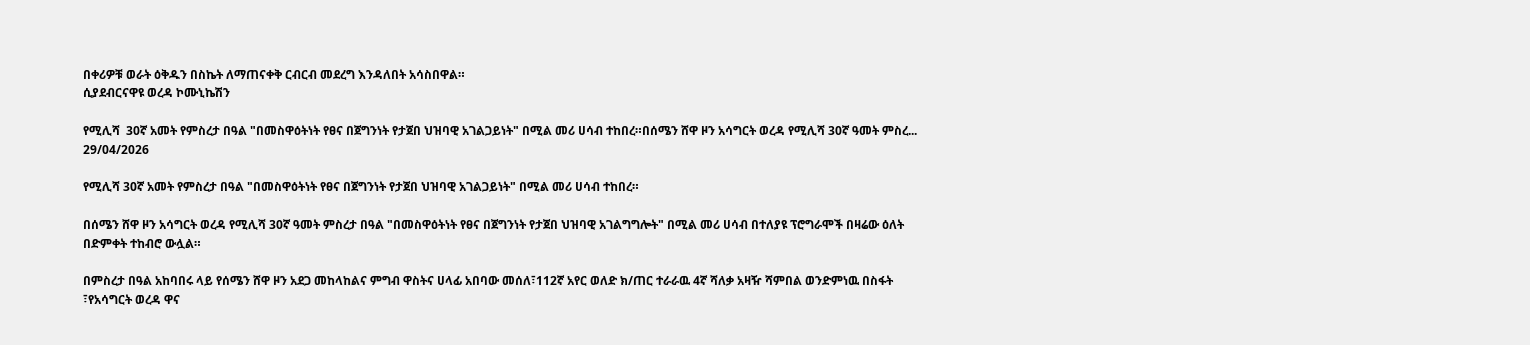በቀሪዎቹ ወራት ዕቅዱን በስኬት ለማጠናቀቅ ርብርብ መደረግ እንዳለበት አሳስበዋል።
ሲያደብርናዋዩ ወረዳ ኮሙኒኬሽን

የሚሊሻ  30ኛ አመት የምስረታ በዓል "በመስዋዕትነት የፀና በጀግንነት የታጀበ ህዝባዊ አገልጋይነት" በሚል መሪ ሀሳብ ተከበረ።በሰሜን ሸዋ ዞን አሳግርት ወረዳ የሚሊሻ 30ኛ ዓመት ምስረ...
29/04/2026

የሚሊሻ 30ኛ አመት የምስረታ በዓል "በመስዋዕትነት የፀና በጀግንነት የታጀበ ህዝባዊ አገልጋይነት" በሚል መሪ ሀሳብ ተከበረ።

በሰሜን ሸዋ ዞን አሳግርት ወረዳ የሚሊሻ 30ኛ ዓመት ምስረታ በዓል "በመስዋዕትነት የፀና በጀግንነት የታጀበ ህዝባዊ አገልግግሎት" በሚል መሪ ሀሳብ በተለያዩ ፕሮግራሞች በዛሬው ዕለት በድምቀት ተከብሮ ውሏል።

በምስረታ በዓል አከባበሩ ላይ የሰሜን ሸዋ ዞን አደጋ መከላከልና ምግብ ዋስትና ሀላፊ አበባው መሰለ፣112ኛ አየር ወለድ ክ/ጠር ተራራዉ 4ኛ ሻለቃ አዛዥ ሻምበል ወንድምነዉ በስፋት ፣የአሳግርት ወረዳ ዋና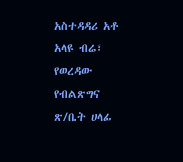አስተዳዳሪ አቶ አላዩ ብሬ፣ የወረዳው የብልጽግና ጽ/ቤት ሀላፊ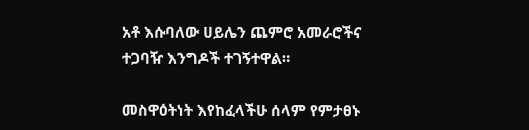አቶ እሱባለው ሀይሌን ጨምሮ አመራሮችና ተጋባዥ እንግዶች ተገኝተዋል።

መስዋዕትነት እየከፈላችሁ ሰላም የምታፀኑ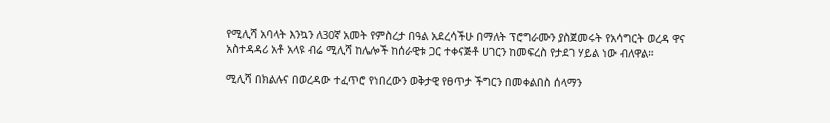የሚሊሻ አባላት እንኳን ለ30ኛ አመት የምስረታ በዓል አደረሳችሁ በማለት ፕሮግራሙን ያስጀመሩት የአሳግርት ወረዳ ዋና አስተዳዳሪ አቶ አላዩ ብሬ ሚሊሻ ከሌሎች ከሰራዊቱ ጋር ተቀናጅቶ ሀገርን ከመፍረስ የታደገ ሃይል ነው ብለዋል።

ሚሊሻ በክልሉና በወረዳው ተፈጥሮ የነበረውን ወቅታዊ የፀጥታ ችግርን በመቀልበስ ሰላማን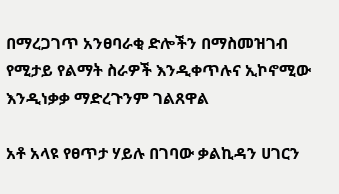በማረጋገጥ አንፀባራቂ ድሎችን በማስመዝገብ የሚታይ የልማት ስራዎች እንዲቀጥሉና ኢኮኖሚው እንዲነቃቃ ማድረጉንም ገልጸዋል

አቶ አላዩ የፀጥታ ሃይሉ በገባው ቃልኪዳን ሀገርን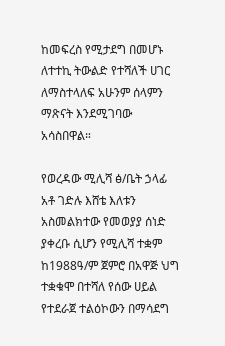ከመፍረስ የሚታደግ በመሆኑ ለተተኪ ትውልድ የተሻለች ሀገር ለማስተላለፍ አሁንም ሰላምን ማጽናት እንደሚገባው አሳስበዋል።

የወረዳው ሚሊሻ ፅ/ቤት ኃላፊ አቶ ገድሉ እሸቴ እለቱን አስመልክተው የመወያያ ሰነድ ያቀረቡ ሲሆን የሚሊሻ ተቋም ከ1988ዓ/ም ጀምሮ በአዋጅ ህግ ተቋቁሞ በተሻለ የሰው ሀይል የተደራጀ ተልዕኮውን በማሳደግ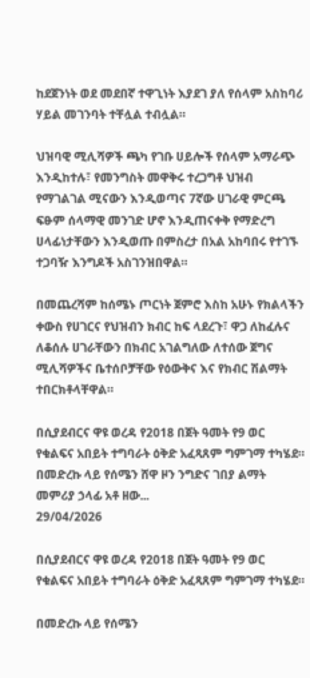ከደጀንነት ወደ መደበኛ ተዋጊነት እያደገ ያለ የሰላም አስከባሪ ሃይል መገንባት ተቸሏል ተብሏል።

ህዝባዊ ሚሊሻዎች ጫካ የገቡ ሀይሎች የሰላም አማራጭ እንዲከተሉ፣ የመንግስት መዋቅሩ ተረጋግቶ ህዝብ የማገልገል ሚናውን እንዲወጣና 7ኛው ሀገራዊ ምርጫ ፍፁም ሰላማዊ መንገድ ሆኖ እንዲጠናቀቅ የማድረግ ሀላፊነታቸውን እንዲወጡ በምስረታ በአል አከባበሩ የተገኙ ተጋባዥ እንግዶች አስገንዝበዋል።

በመጨረሻም ከሰሜኑ ጦርነት ጀምሮ እስከ አሁኑ የክልላችን ቀውስ የሀገርና የህዝብን ክብር ከፍ ላደረጉ፣ ዋጋ ለከፈሉና ለቆሰሉ ሀገራቸውን በክብር አገልግለው ለተሰው ጀግና ሚሊሻዎችና ቤተሰቦቻቸው የዕውቅና እና የክብር ሽልማት ተበርክቶላቸዋል።

በሲያደብርና ዋዩ ወረዳ የ2018 በጀት ዓመት የ9 ወር የቁልፍና አበይት ተግባራት ዕቅድ አፈጻጸም ግምገማ ተካሄደ። በመድረኩ ላይ የሰሜን ሸዋ ዞን ንግድና ገበያ ልማት መምሪያ ኃላፊ አቶ ዘው...
29/04/2026

በሲያደብርና ዋዩ ወረዳ የ2018 በጀት ዓመት የ9 ወር የቁልፍና አበይት ተግባራት ዕቅድ አፈጻጸም ግምገማ ተካሄደ።

በመድረኩ ላይ የሰሜን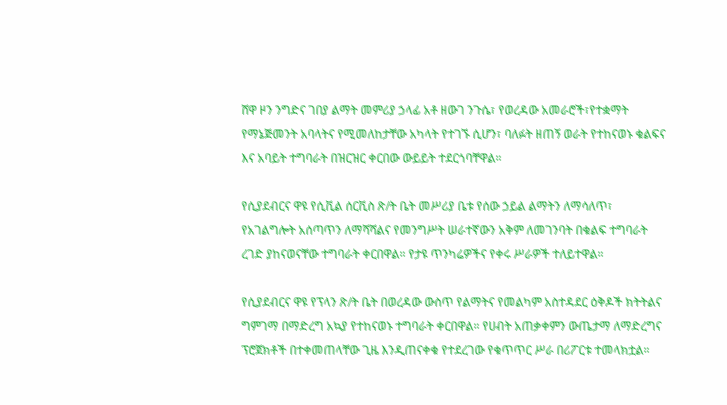ሸዋ ዞን ንግድና ገበያ ልማት መምሪያ ኃላፊ አቶ ዘውገ ንጉሴ፣ የወረዳው አመራሮች፣የተቋማት የማኔጅመንት አባላትና የሚመለከታቸው አካላት የተገኙ ሲሆን፣ ባለፉት ዘጠኝ ወራት የተከናወኑ ቁልፍና እና አባይት ተግባራት በዝርዝር ቀርበው ውይይት ተደርጎባቸዋል።

የሲያደብርና ዋዩ የሲቪል ሰርቪስ ጽ/ት ቤት መሥሪያ ቤቱ የሰው ኃይል ልማትን ለማሳለጥ፣ የአገልግሎት አሰጣጥን ለማሻሻልና የመንግሥት ሠራተኛውን አቅም ለመገንባት በቁልፍ ተግባራት ረገድ ያከናወናቸው ተግባራት ቀርበዋል። የታዩ ጥንካሬዎችና የቀሩ ሥራዎች ተለይተዋል።

የሲያደብርና ዋዩ የፕላን ጽ/ት ቤት በወረዳው ውስጥ የልማትና የመልካም አስተዳደር ዕቅዶች ክትትልና ግምገማ በማድረግ አኳያ የተከናወኑ ተግባራት ቀርበዋል። የሀብት አጠቃቀምን ውጤታማ ለማድረግና ፕሮጀክቶች በተቀመጠላቸው ጊዜ እንዲጠናቀቁ የተደረገው የቁጥጥር ሥራ በሪፖርቱ ተመላክቷል።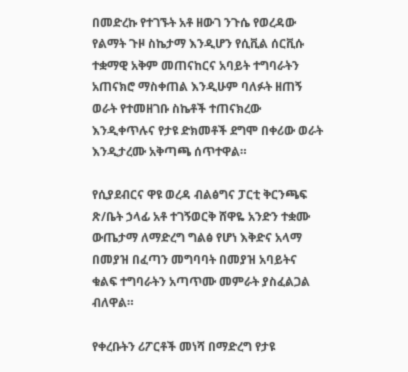በመድረኩ የተገኙት አቶ ዘውገ ንጉሴ የወረዳው የልማት ጉዞ ስኬታማ እንዲሆን የሲቪል ሰርቪሱ ተቋማዊ አቅም መጠናከርና አባይት ተግባራትን አጠናክሮ ማስቀጠል እንዲሁም ባለፉት ዘጠኝ ወራት የተመዘገቡ ስኬቶች ተጠናክረው እንዲቀጥሉና የታዩ ድክመቶች ደግሞ በቀሪው ወራት እንዲታረሙ አቅጣጫ ሰጥተዋል።

የሲያደብርና ዋዩ ወረዳ ብልፅግና ፓርቲ ቅርንጫፍ ጽ/ቤት ኃላፊ አቶ ተገኝወርቅ ሸዋዬ አንድን ተቋሙ ውጤታማ ለማድረግ ግልፅ የሆነ እቅድና አላማ በመያዝ በፈጣን መግባባት በመያዝ አባይትና ቁልፍ ተግባራትን አጣጥሙ መምራት ያስፈልጋል ብለዋል።

የቀረቡትን ሪፖርቶች መነሻ በማድረግ የታዩ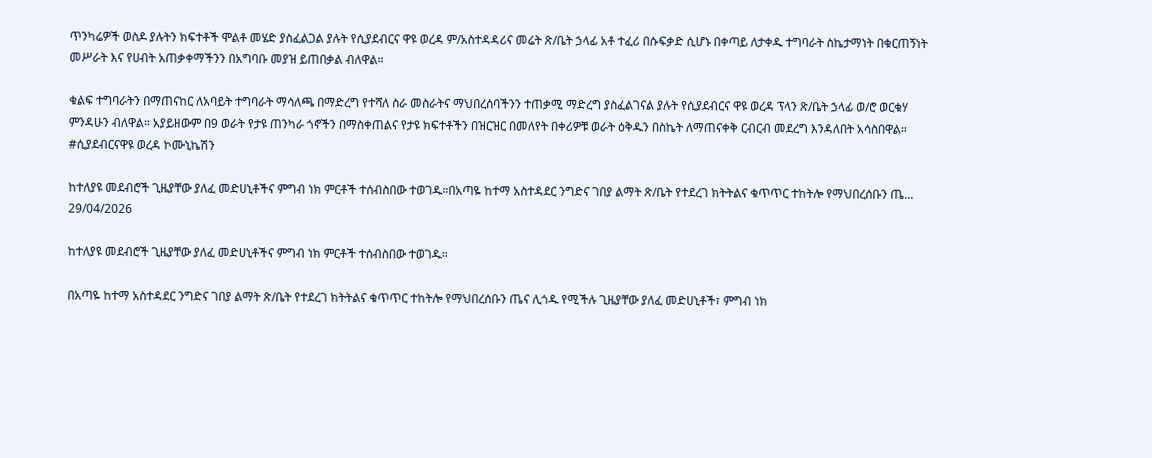ጥንካሬዎች ወስዶ ያሉትን ክፍተቶች ሞልቶ መሄድ ያስፈልጋል ያሉት የሲያደብርና ዋዩ ወረዳ ም/አስተዳዳሪና መሬት ጽ/ቤት ኃላፊ አቶ ተፈሪ በሱፍቃድ ሲሆኑ በቀጣይ ለታቀዱ ተግባራት ስኬታማነት በቁርጠኝነት መሥራት እና የሀብት አጠቃቀማችንን በአግባቡ መያዝ ይጠበቃል ብለዋል።

ቁልፍ ተግባራትን በማጠናከር ለአባይት ተግባራት ማሳለጫ በማድረግ የተሻለ ስራ መስራትና ማህበረሰባችንን ተጠቃሚ ማድረግ ያስፈልገናል ያሉት የሲያደብርና ዋዩ ወረዳ ፕላን ጽ/ቤት ኃላፊ ወ/ሮ ወርቁሃ ምንዳሁን ብለዋል። አያይዘውም በ9 ወራት የታዩ ጠንካራ ጎኖችን በማስቀጠልና የታዩ ክፍተቶችን በዝርዝር በመለየት በቀሪዎቹ ወራት ዕቅዱን በስኬት ለማጠናቀቅ ርብርብ መደረግ እንዳለበት አሳስበዋል።
#ሲያደብርናዋዩ ወረዳ ኮሙኒኬሽን

ከተለያዩ መደብሮች ጊዜያቸው ያለፈ መድሀኒቶችና ምግብ ነክ ምርቶች ተሰብስበው ተወገዱ።በአጣዬ ከተማ አስተዳደር ንግድና ገበያ ልማት ጽ/ቤት የተደረገ ክትትልና ቁጥጥር ተከትሎ የማህበረሰቡን ጤ...
29/04/2026

ከተለያዩ መደብሮች ጊዜያቸው ያለፈ መድሀኒቶችና ምግብ ነክ ምርቶች ተሰብስበው ተወገዱ።

በአጣዬ ከተማ አስተዳደር ንግድና ገበያ ልማት ጽ/ቤት የተደረገ ክትትልና ቁጥጥር ተከትሎ የማህበረሰቡን ጤና ሊጎዱ የሚችሉ ጊዜያቸው ያለፈ መድሀኒቶች፣ ምግብ ነክ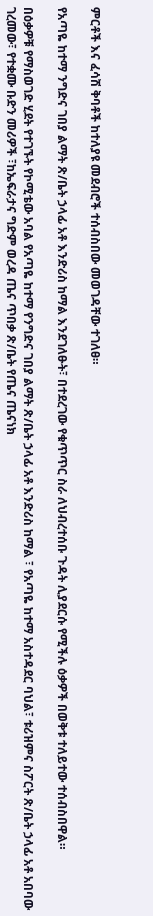ምርቶች እና ፈሳሽ ቅባቶች ከተለያዩ መደብሮች ተሰብስበው መወገዳቸው ተገለፀ።

የአጣዬ ከተማ ንግድና ገበያ ልማት ጽ/ቤት ኃላፊ አቶ እንድሪስ ከማል እንደገለፁት፣ በተደረገው የቁጥጥር ስራ ለህብረተሰቡ ጉዳት ሊያደርሱ የሚችሉ ዕቃዎች በወቅቱ ተለይተው ተሰብስበዋል።

በዕቃዎቹ የማስወገድ ሂደት የተገኙት የኮሚቴው አባል የአጣዬ ከተማ የንግድና ገበያ ልማት ጽ/ቤት ኃላፊ አቶ እንድሪስ ከማል ፣ የአጣዬ ከተማ አስተዳደር ባህል፣ ቱሪዝምና ስፖርት ጽ/ቤት ኃላፊ አቶ አበባው ገረመው፣ የተቋሙ ቡድን መሪዎች ፣ከኤፍራታና ግድም ወረዳ ጤና ጥበቃ ጽ/ቤት የጤና ጤናነክ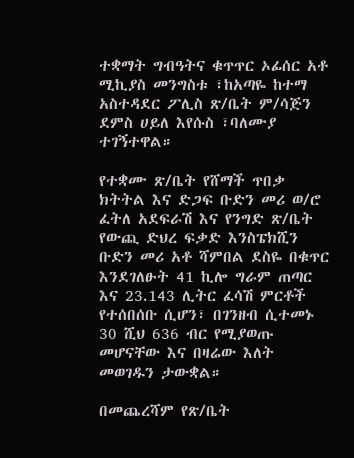ተቋማት ግብዓትና ቁጥጥር ኦፊሰር አቶ ሚኪያስ መንግስቱ ፣ከአጣዬ ከተማ አስተዳደር ፖሊስ ጽ/ቤት ም/ሳጅን ደምስ ሀይለ እየሱስ ፣ባለሙያ ተገኝተዋል።

የተቋሙ ጽ/ቤት የሸማች ጥበቃ ክትትል እና ድጋፍ ቡድን መሪ ወ/ሮ ፈትለ አደፍራሽ እና የንግድ ጽ/ቤት የውጪ ድህረ ፍቃድ እንስፔክሺን ቡድን መሪ አቶ ሻምበል ደስዬ በቁጥር እንደገለፁት 41 ኪሎ ግራም ጠጣር እና 23.143 ሊትር ፈሳሽ ምርቶች የተሰበሰቡ ሲሆን፣ በገንዘብ ሲተመኑ 30 ሺህ 636 ብር የሚያወጡ መሆናቸው እና በዛሬው እለት መወገዱን ታውቋል።

በመጨረሻም የጽ/ቤት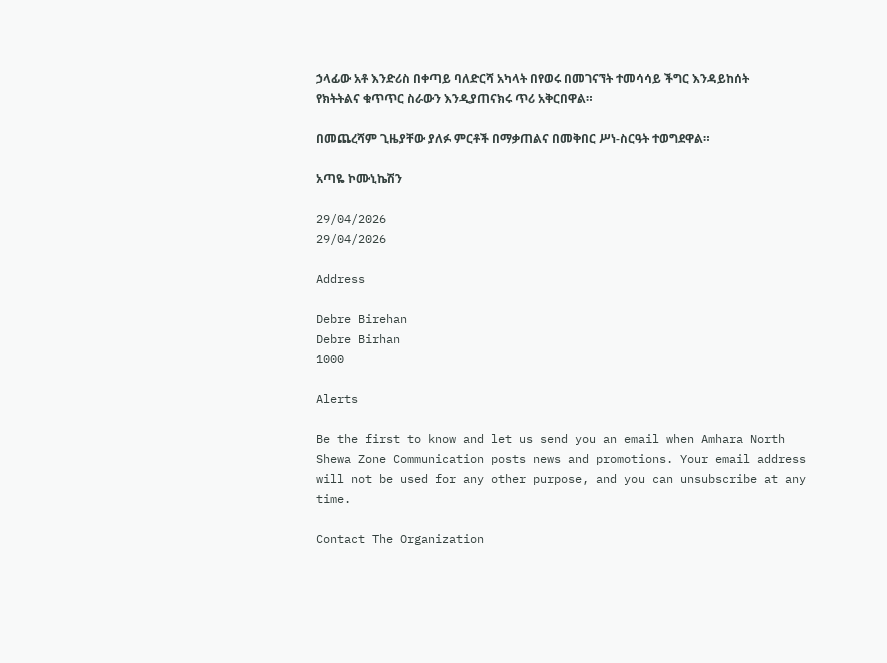ኃላፊው አቶ እንድሪስ በቀጣይ ባለድርሻ አካላት በየወሩ በመገናኘት ተመሳሳይ ችግር እንዳይከሰት የክትትልና ቁጥጥር ስራውን እንዲያጠናክሩ ጥሪ አቅርበዋል።

በመጨረሻም ጊዜያቸው ያለፉ ምርቶች በማቃጠልና በመቅበር ሥነ-ስርዓት ተወግደዋል።

አጣዬ ኮሙኒኬሽን

29/04/2026
29/04/2026

Address

Debre Birehan
Debre Birhan
1000

Alerts

Be the first to know and let us send you an email when Amhara North Shewa Zone Communication posts news and promotions. Your email address will not be used for any other purpose, and you can unsubscribe at any time.

Contact The Organization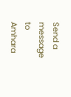Send a message to Amhara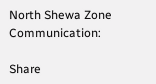North Shewa Zone Communication:

Share